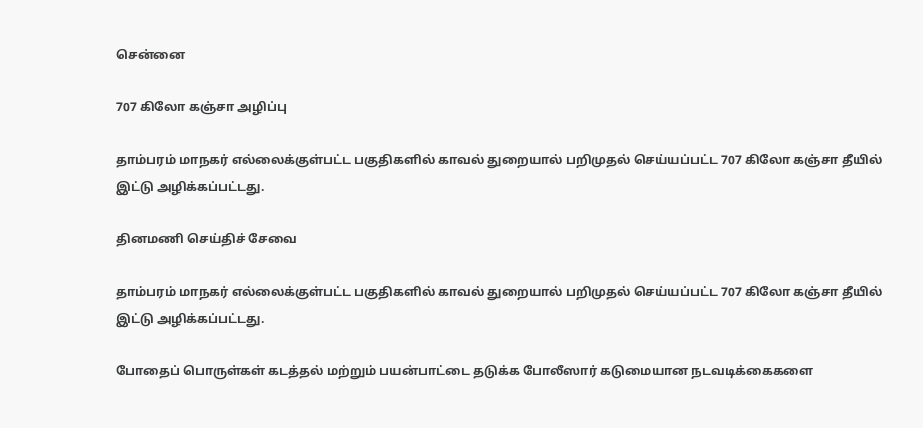சென்னை

707 கிலோ கஞ்சா அழிப்பு

தாம்பரம் மாநகர் எல்லைக்குள்பட்ட பகுதிகளில் காவல் துறையால் பறிமுதல் செய்யப்பட்ட 707 கிலோ கஞ்சா தீயில் இட்டு அழிக்கப்பட்டது.

தினமணி செய்திச் சேவை

தாம்பரம் மாநகர் எல்லைக்குள்பட்ட பகுதிகளில் காவல் துறையால் பறிமுதல் செய்யப்பட்ட 707 கிலோ கஞ்சா தீயில் இட்டு அழிக்கப்பட்டது.

போதைப் பொருள்கள் கடத்தல் மற்றும் பயன்பாட்டை தடுக்க போலீஸார் கடுமையான நடவடிக்கைகளை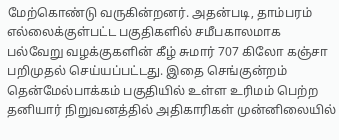மேற்கொண்டு வருகின்றனர். அதன்படி, தாம்பரம் எல்லைக்குள்பட்ட பகுதிகளில் சமீபகாலமாக பல்வேறு வழக்குகளின் கீழ் சுமார் 707 கிலோ கஞ்சா பறிமுதல் செய்யப்பட்டது. இதை செங்குன்றம் தென்மேல்பாக்கம் பகுதியில் உள்ள உரிமம் பெற்ற தனியார் நிறுவனத்தில் அதிகாரிகள் முன்னிலையில்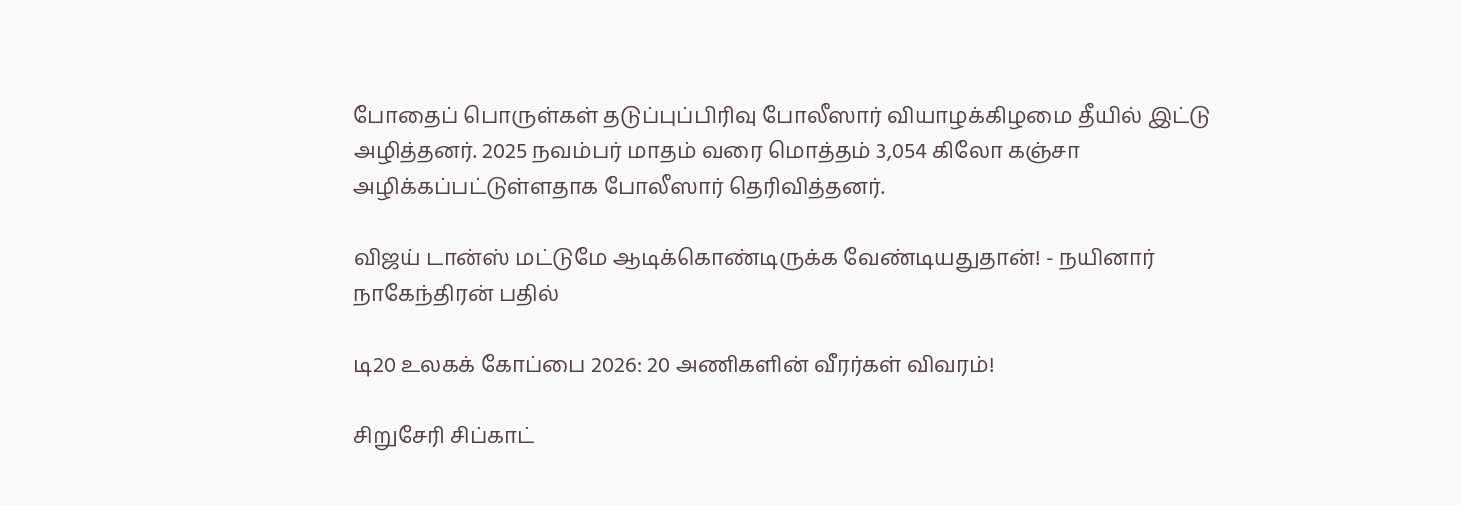போதைப் பொருள்கள் தடுப்புப்பிரிவு போலீஸார் வியாழக்கிழமை தீயில் இட்டு அழித்தனர். 2025 நவம்பர் மாதம் வரை மொத்தம் 3,054 கிலோ கஞ்சா அழிக்கப்பட்டுள்ளதாக போலீஸார் தெரிவித்தனர்.

விஜய் டான்ஸ் மட்டுமே ஆடிக்கொண்டிருக்க வேண்டியதுதான்! - நயினார் நாகேந்திரன் பதில்

டி20 உலகக் கோப்பை 2026: 20 அணிகளின் வீரர்கள் விவரம்!

சிறுசேரி சிப்காட்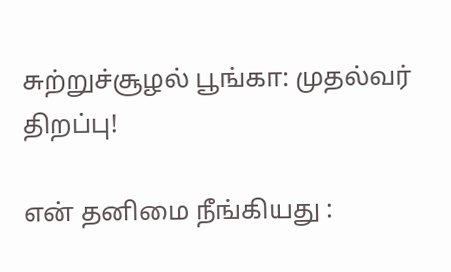சுற்றுச்சூழல் பூங்கா: முதல்வர் திறப்பு!

என் தனிமை நீங்கியது :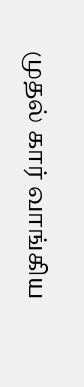முதல் கார் வாங்கிய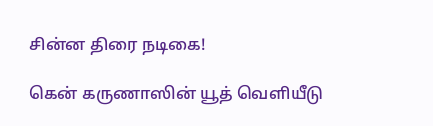சின்ன திரை நடிகை!

கென் கருணாஸின் யூத் வெளியீடு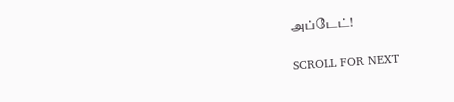அப்டேட்!

SCROLL FOR NEXT